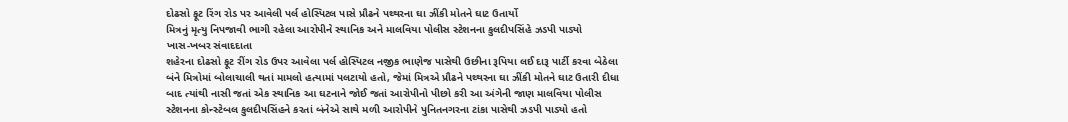દોઢસો ફૂટ રિંગ રોડ પર આવેલી પર્લ હોસ્પિટલ પાસે પ્રૌઢને પથ્થરના ઘા ઝીંકી મોતને ઘાટ ઉતાર્યો
મિત્રનું મૃત્યુ નિપજાવી ભાગી રહેલા આરોપીને સ્થાનિક અને માલવિયા પોલીસ સ્ટેશનના કુલદીપસિંહે ઝડપી પાડ્યો
ખાસ-ખબર સંવાદદાતા
શહેરના દોઢસો ફૂટ રીંગ રોડ ઉપર આવેલા પર્લ હોસ્પિટલ નજીક ભાણેજ પાસેથી ઉછીના રૂપિયા લઈ દારૂ પાર્ટી કરવા બેઠેલા બંને મિત્રોમાં બોલાચાલી થતાં મામલો હત્યામાં પલટાયો હતો, જેમાં મિત્રએ પ્રૌઢને પથ્થરના ઘા ઝીંકી મોતને ઘાટ ઉતારી દીધા બાદ ત્યાંથી નાસી જતાં એક સ્થાનિક આ ઘટનાને જોઈ જતાં આરોપીનો પીછો કરી આ અંગેની જાણ માલવિયા પોલીસ સ્ટેશનના કોન્સ્ટેબલ કુલદીપસિંહને કરતાં બંનેએ સાથે મળી આરોપીને પુનિતનગરના ટાંકા પાસેથી ઝડપી પાડ્યો હતો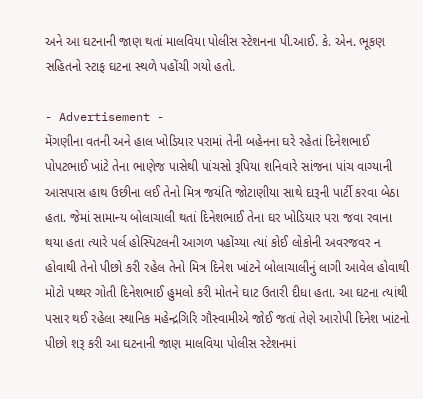અને આ ઘટનાની જાણ થતાં માલવિયા પોલીસ સ્ટેશનના પી.આઈ. કે. એન. ભૂકણ સહિતનો સ્ટાફ ઘટના સ્થળે પહોંચી ગયો હતો.

- Advertisement -
મેંગણીના વતની અને હાલ ખોડિયાર પરામાં તેની બહેનના ઘરે રહેતાં દિનેશભાઈ પોપટભાઈ ખાંટે તેના ભાણેજ પાસેથી પાંચસો રૂપિયા શનિવારે સાંજના પાંચ વાગ્યાની આસપાસ હાથ ઉછીના લઈ તેનો મિત્ર જયંતિ જોટાણીયા સાથે દારૂની પાર્ટી કરવા બેઠા હતા. જેમાં સામાન્ય બોલાચાલી થતાં દિનેશભાઈ તેના ઘર ખોડિયાર પરા જવા રવાના થયા હતા ત્યારે પર્લ હોસ્પિટલની આગળ પહોંચ્યા ત્યાં કોઈ લોકોની અવરજવર ન હોવાથી તેનો પીછો કરી રહેલ તેનો મિત્ર દિનેશ ખાંટને બોલાચાલીનું લાગી આવેલ હોવાથી મોટો પથ્થર ગોતી દિનેશભાઈ હુમલો કરી મોતને ઘાટ ઉતારી દીધા હતા. આ ઘટના ત્યાંથી પસાર થઈ રહેલા સ્થાનિક મહેન્દ્રગિરિ ગૌસ્વામીએ જોઈ જતાં તેણે આરોપી દિનેશ ખાંટનો પીછો શરૂ કરી આ ઘટનાની જાણ માલવિયા પોલીસ સ્ટેશનમાં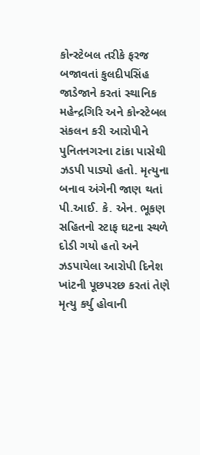કોન્સ્ટેબલ તરીકે ફરજ બજાવતાં કુલદીપસિંહ જાડેજાને કરતાં સ્થાનિક મહેન્દ્રગિરિ અને કોન્સ્ટેબલ સંકલન કરી આરોપીને પુનિતનગરના ટાંકા પાસેથી ઝડપી પાડ્યો હતો. મૃત્યુના બનાવ અંગેની જાણ થતાં પી.આઈ. કે. એન. ભૂકણ સહિતનો સ્ટાફ ઘટના સ્થળે દોડી ગયો હતો અને ઝડપાયેલા આરોપી દિનેશ ખાંટની પૂછપરછ કરતાં તેણે મૃત્યુ કર્યુ હોવાની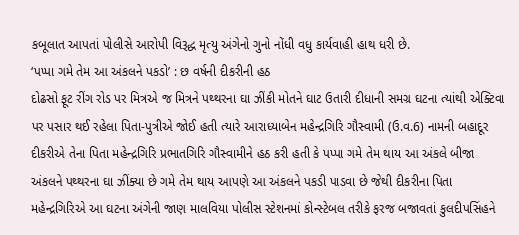કબૂલાત આપતાં પોલીસે આરોપી વિરૂદ્ધ મૃત્યુ અંગેનો ગુનો નોંધી વધુ કાર્યવાહી હાથ ધરી છે.
‘પપ્પા ગમે તેમ આ અંકલને પકડો’ : છ વર્ષની દીકરીની હઠ
દોઢસો ફૂટ રીંગ રોડ પર મિત્રએ જ મિત્રને પથ્થરના ઘા ઝીંકી મોતને ઘાટ ઉતારી દીધાની સમગ્ર ઘટના ત્યાંથી એક્ટિવા પર પસાર થઈ રહેલા પિતા-પુત્રીએ જોઈ હતી ત્યારે આરાધ્યાબેન મહેન્દ્રગિરિ ગૌસ્વામી (ઉ.વ.6) નામની બહાદૂર દીકરીએ તેના પિતા મહેન્દ્રગિરિ પ્રભાતગિરિ ગૌસ્વામીને હઠ કરી હતી કે પપ્પા ગમે તેમ થાય આ અંકલે બીજા અંકલને પથ્થરના ઘા ઝીંક્યા છે ગમે તેમ થાય આપણે આ અંકલને પકડી પાડવા છે જેથી દીકરીના પિતા મહેન્દ્રગિરિએ આ ઘટના અંગેની જાણ માલવિયા પોલીસ સ્ટેશનમાં કોન્સ્ટેબલ તરીકે ફરજ બજાવતાં કુલદીપસિંહને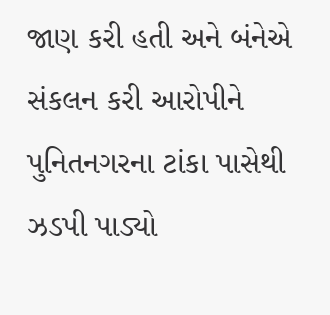જાણ કરી હતી અને બંનેએ સંકલન કરી આરોપીને પુનિતનગરના ટાંકા પાસેથી ઝડપી પાડ્યો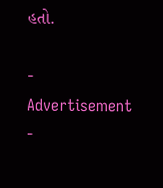હતો.

- Advertisement -